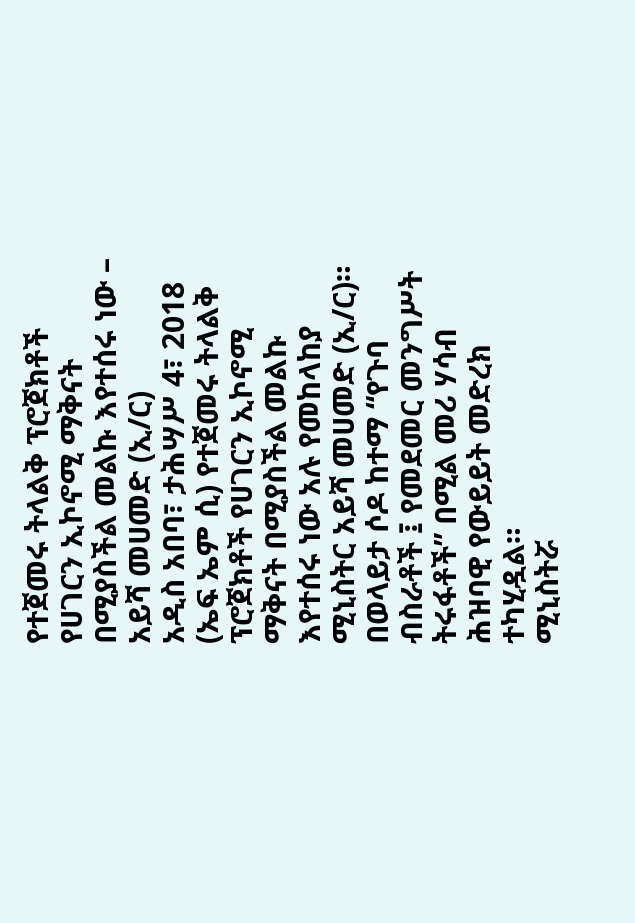የተጀመሩ ትላልቅ ፕሮጀክቶች የሀገርን ኢኮኖሚ ማቅናት በሚያስችል መልኩ እየተሰሩ ነው – አይሻ መሀመድ (ኢ/ር)
አዲስ አበባ፣ ታሕሣሥ 4፣ 2018 (ኤፍ ኤም ሲ) የተጀመሩ ትላልቅ ፕሮጀክቶች የሀገርን ኢኮኖሚ ማቅናት በሚያስችል መልኩ እየተሰሩ ነው አሉ የመከላከያ ሚኒስትር አይሻ መሀመድ (ኢ/ር)።
በወላይታ ሶዶ ከተማ “የጉባ ብስራቶች ፤ የመደመር መንግሥት ትሩፋቶች” በሚል መሪ ሃሳብ ሕዝባዊ የውይይት መድረክ ተካሂዷል።
ሚኒስትሯ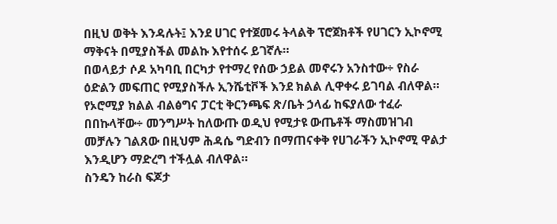በዚህ ወቅት እንዳሉት፤ እንደ ሀገር የተጀመሩ ትላልቅ ፕሮጀክቶች የሀገርን ኢኮኖሚ ማቅናት በሚያስችል መልኩ እየተሰሩ ይገኛሉ።
በወላይታ ሶዶ አካባቢ በርካታ የተማረ የሰው ኃይል መኖሩን አንስተው÷ የስራ ዕድልን መፍጠር የሚያስችሉ ኢንሼቲቮች እንደ ክልል ሊዋቀሩ ይገባል ብለዋል።
የኦሮሚያ ክልል ብልፅግና ፓርቲ ቅርንጫፍ ጽ/ቤት ኃላፊ ከፍያለው ተፈራ በበኩላቸው÷ መንግሥት ከለውጡ ወዲህ የሚታዩ ውጤቶች ማስመዝገብ መቻሉን ገልጸው በዚህም ሕዳሴ ግድብን በማጠናቀቅ የሀገራችን ኢኮኖሚ ዋልታ እንዲሆን ማድረግ ተችሏል ብለዋል።
ስንዴን ከራስ ፍጆታ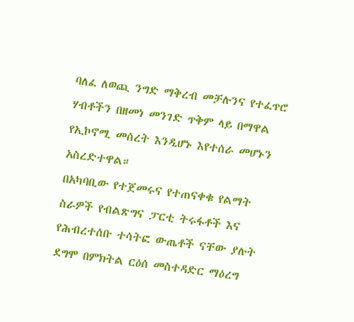ባለፈ ለወጪ ንግድ ማቅረብ መቻሉንና የተፈጥሮ ሃብቶችን በዘመነ መንገድ ጥቅም ላይ በማዋል የኢኮኖሚ መሰረት እንዲሆኑ እየተሰራ መሆኑን አስረድተዋል።
በአካባቢው የተጀመሩና የተጠናቀቁ የልማት ስራዎች የብልጽግና ፓርቲ ትሩፋቶች እና የሕብረተሰቡ ተሳትፎ ውጤቶች ናቸው ያሉት ደግሞ በምክትል ርዕሰ መስተዳድር ማዕረግ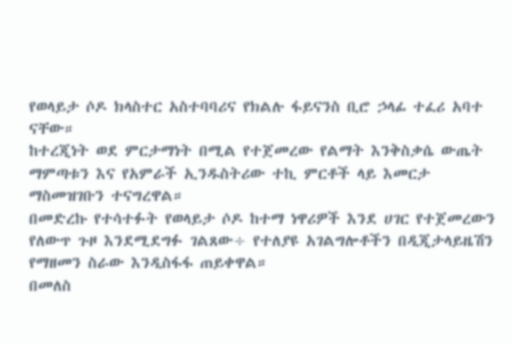የወላይታ ሶዶ ክላስተር አስተባባሪና የክልሉ ፋይናንስ ቢሮ ኃላፊ ተፈሪ አባተ ናቸው።
ከተረጂነት ወደ ምርታማነት በሚል የተጀመረው የልማት እንቅስቃሴ ውጤት ማምጣቱን እና የአምራች ኢንዱስትሪው ተኪ ምርቶች ላይ እመርታ ማስመዝገቡን ተናግረዋል።
በመድረኩ የተሳተፉት የወላይታ ሶዶ ከተማ ነዋሪዎች እንደ ሀገር የተጀመረውን የለውጥ ጉዞ እንደሚደግፉ ገልጸው÷ የተለያዩ አገልግሎቶችን በዲጂታላይዜሽን የማዘመን ስራው እንዲስፋፋ ጠይቀዋል።
በመለስ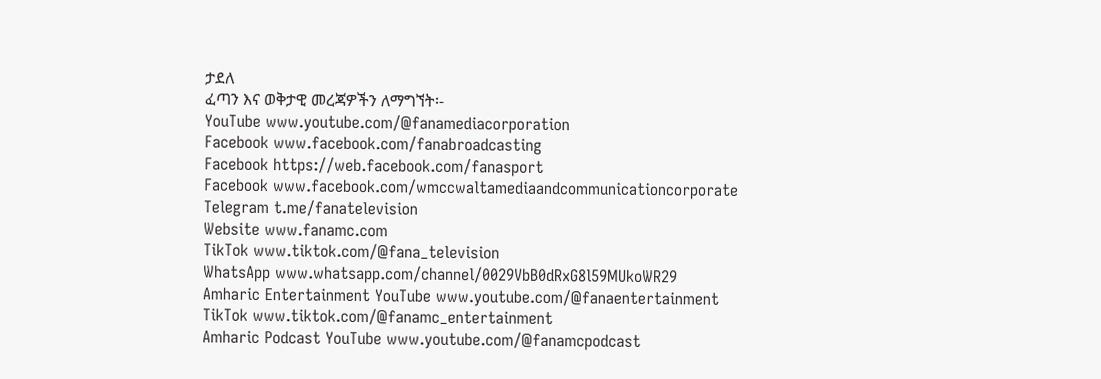ታደለ
ፈጣን እና ወቅታዊ መረጃዎችን ለማግኘት፡-
YouTube www.youtube.com/@fanamediacorporation
Facebook www.facebook.com/fanabroadcasting
Facebook https://web.facebook.com/fanasport
Facebook www.facebook.com/wmccwaltamediaandcommunicationcorporate
Telegram t.me/fanatelevision
Website www.fanamc.com
TikTok www.tiktok.com/@fana_television
WhatsApp www.whatsapp.com/channel/0029VbB0dRxG8l59MUkoWR29
Amharic Entertainment YouTube www.youtube.com/@fanaentertainment
TikTok www.tiktok.com/@fanamc_entertainment
Amharic Podcast YouTube www.youtube.com/@fanamcpodcast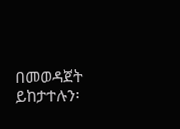በመወዳጀት ይከታተሉን፡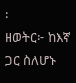፡
ዘወትር፦ ከእኛ ጋር ስለሆኑ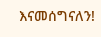እናመሰግናለን!